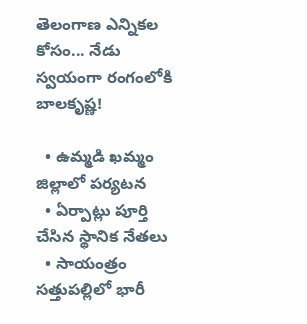తెలంగాణ ఎన్నికల కోసం... నేడు స్వయంగా రంగంలోకి బాలకృష్ణ!

  • ఉమ్మడి ఖమ్మం జిల్లాలో పర్యటన
  • ఏర్పాట్లు పూర్తి చేసిన స్థానిక నేతలు
  • సాయంత్రం సత్తుపల్లిలో భారీ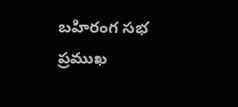బహిరంగ సభ
ప్రముఖ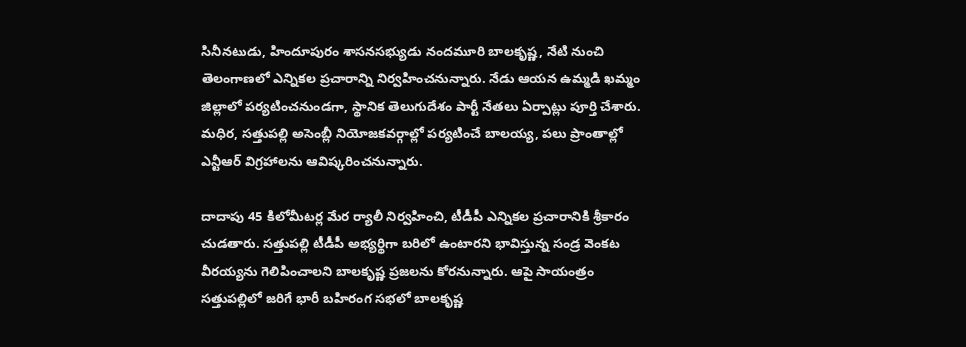సినీనటుడు, హిందూపురం శాసనసభ్యుడు నందమూరి బాలకృష్ణ, నేటి నుంచి తెలంగాణలో ఎన్నికల ప్రచారాన్ని నిర్వహించనున్నారు. నేడు ఆయన ఉమ్మడి ఖమ్మం జిల్లాలో పర్యటించనుండగా, స్థానిక తెలుగుదేశం పార్టీ నేతలు ఏర్పాట్లు పూర్తి చేశారు. మధిర, సత్తుపల్లి అసెంబ్లీ నియోజకవర్గాల్లో పర్యటించే బాలయ్య, పలు ప్రాంతాల్లో ఎన్టీఆర్‌ విగ్రహాలను ఆవిష్కరించనున్నారు.

దాదాపు 45 కిలోమీటర్ల మేర ర్యాలీ నిర్వహించి, టీడీపీ ఎన్నికల ప్రచారానికి శ్రీకారం చుడతారు. సత్తుపల్లి టీడీపీ అభ్యర్థిగా బరిలో ఉంటారని భావిస్తున్న సండ్ర వెంకట వీరయ్యను గెలిపించాలని బాలకృష్ణ ప్రజలను కోరనున్నారు. ఆపై సాయంత్రం సత్తుపల్లిలో జరిగే భారీ బహిరంగ సభలో బాలకృష్ణ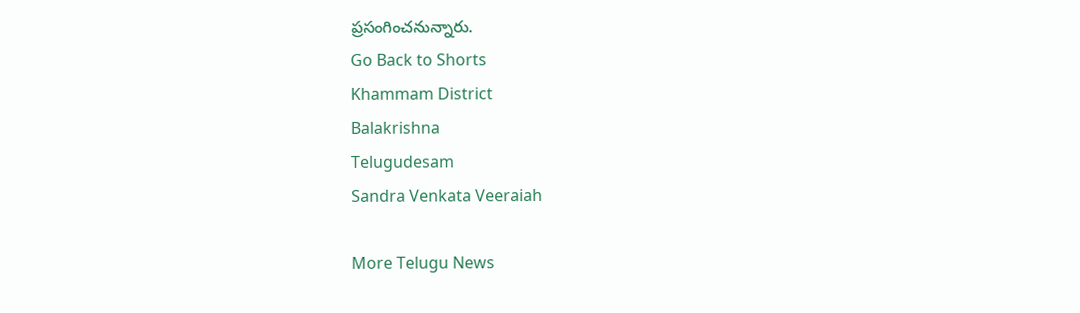ప్రసంగించనున్నారు.
Go Back to Shorts
Khammam District
Balakrishna
Telugudesam
Sandra Venkata Veeraiah

More Telugu News